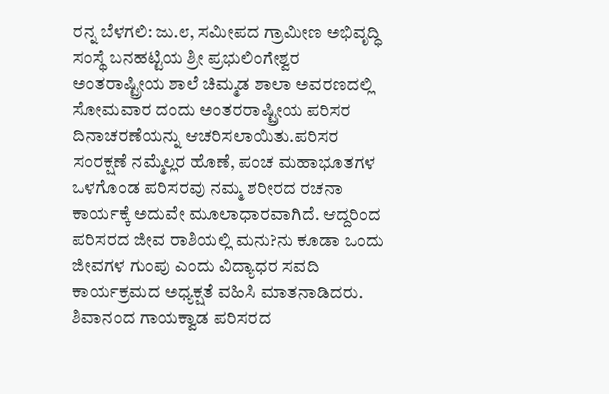ರನ್ನ ಬೆಳಗಲಿ: ಜು.೮, ಸಮೀಪದ ಗ್ರಾಮೀಣ ಅಭಿವೃದ್ಧಿ ಸಂಸ್ಥೆ ಬನಹಟ್ಟಿಯ ಶ್ರೀ ಪ್ರಭುಲಿಂಗೇಶ್ವರ ಅಂತರಾಷ್ಟ್ರೀಯ ಶಾಲೆ ಚಿಮ್ಮಡ ಶಾಲಾ ಅವರಣದಲ್ಲಿ ಸೋಮವಾರ ದಂದು ಅಂತರರಾಷ್ಟ್ರೀಯ ಪರಿಸರ ದಿನಾಚರಣೆಯನ್ನು ಆಚರಿಸಲಾಯಿತು.ಪರಿಸರ ಸಂರಕ್ಷಣೆ ನಮ್ಮೆಲ್ಲರ ಹೊಣೆ, ಪಂಚ ಮಹಾಭೂತಗಳ ಒಳಗೊಂಡ ಪರಿಸರವು ನಮ್ಮ ಶರೀರದ ರಚನಾ ಕಾರ್ಯಕ್ಕೆ ಅದುವೇ ಮೂಲಾಧಾರವಾಗಿದೆ. ಆದ್ದರಿಂದ ಪರಿಸರದ ಜೀವ ರಾಶಿಯಲ್ಲಿ ಮನು?ನು ಕೂಡಾ ಒಂದು ಜೀವಗಳ ಗುಂಪು ಎಂದು ವಿದ್ಯಾಧರ ಸವದಿ ಕಾರ್ಯಕ್ರಮದ ಅಧ್ಯಕ್ಷತೆ ವಹಿಸಿ ಮಾತನಾಡಿದರು. ಶಿವಾನಂದ ಗಾಯಕ್ವಾಡ ಪರಿಸರದ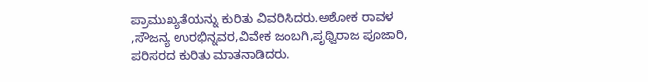ಪ್ರಾಮುಖ್ಯತೆಯನ್ನು ಕುರಿತು ವಿವರಿಸಿದರು.ಅಶೋಕ ರಾವಳ ,ಸೌಜನ್ಯ ಉರಭಿನ್ನವರ,ವಿವೇಕ ಜಂಬಗಿ,ಪೃಥ್ವಿರಾಜ ಪೂಜಾರಿ, ಪರಿಸರದ ಕುರಿತು ಮಾತನಾಡಿದರು.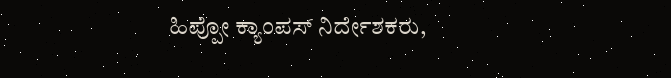ಹಿಪ್ಪೋ ಕ್ಯಾಂಪಸ್ ನಿರ್ದೇಶಕರು,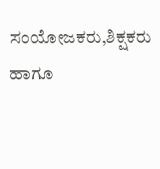ಸಂಯೋಜಕರು,ಶಿಕ್ಷಕರು ಹಾಗೂ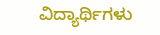ವಿದ್ಯಾರ್ಥಿಗಳು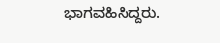ಭಾಗವಹಿಸಿದ್ದರು.